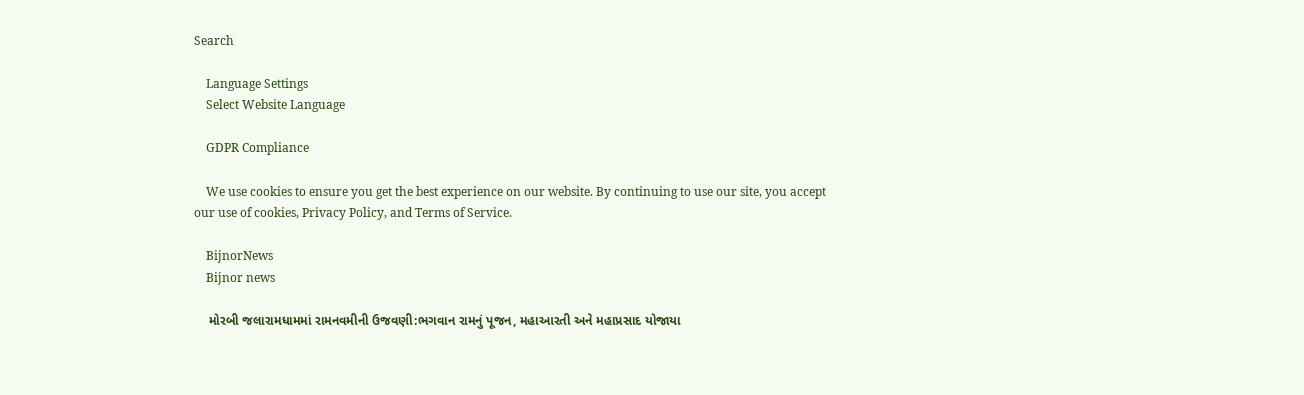Search

    Language Settings
    Select Website Language

    GDPR Compliance

    We use cookies to ensure you get the best experience on our website. By continuing to use our site, you accept our use of cookies, Privacy Policy, and Terms of Service.

    BijnorNews
    Bijnor news

    મોરબી જલારામધામમાં રામનવમીની ઉજવણી:ભગવાન રામનું પૂજન, મહાઆરતી અને મહાપ્રસાદ યોજાયા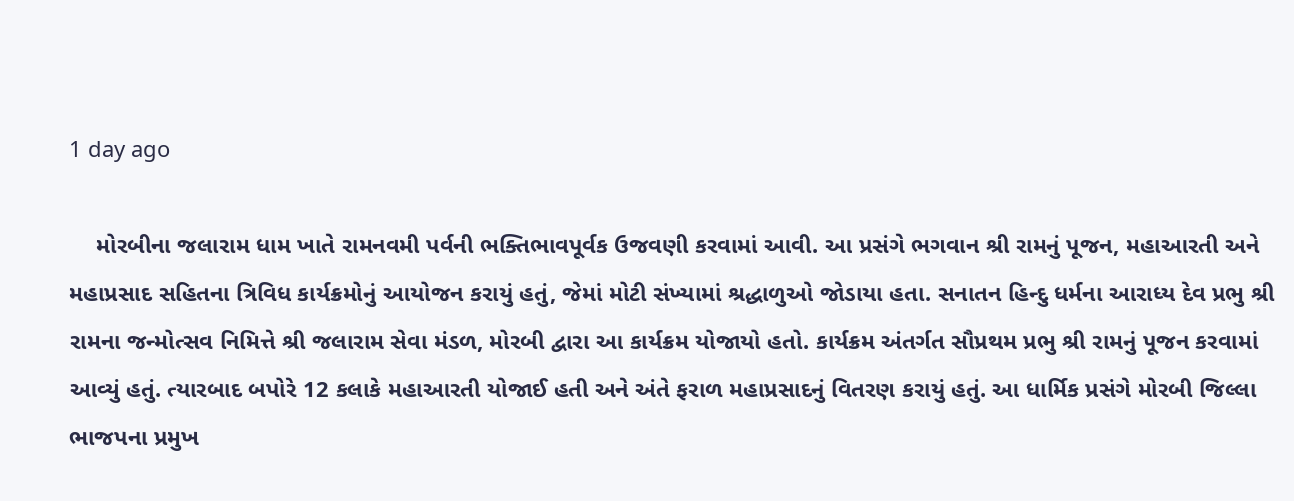1 day ago

    મોરબીના જલારામ ધામ ખાતે રામનવમી પર્વની ભક્તિભાવપૂર્વક ઉજવણી કરવામાં આવી. આ પ્રસંગે ભગવાન શ્રી રામનું પૂજન, મહાઆરતી અને મહાપ્રસાદ સહિતના ત્રિવિધ કાર્યક્રમોનું આયોજન કરાયું હતું, જેમાં મોટી સંખ્યામાં શ્રદ્ધાળુઓ જોડાયા હતા. સનાતન હિન્દુ ધર્મના આરાધ્ય દેવ પ્રભુ શ્રી રામના જન્મોત્સવ નિમિત્તે શ્રી જલારામ સેવા મંડળ, મોરબી દ્વારા આ કાર્યક્રમ યોજાયો હતો. કાર્યક્રમ અંતર્ગત સૌપ્રથમ પ્રભુ શ્રી રામનું પૂજન કરવામાં આવ્યું હતું. ત્યારબાદ બપોરે 12 કલાકે મહાઆરતી યોજાઈ હતી અને અંતે ફરાળ મહાપ્રસાદનું વિતરણ કરાયું હતું. આ ધાર્મિક પ્રસંગે મોરબી જિલ્લા ભાજપના પ્રમુખ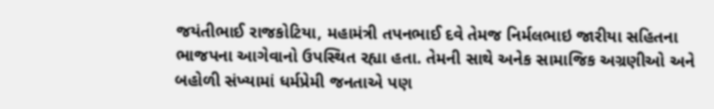જયંતીભાઈ રાજકોટિયા, મહામંત્રી તપનભાઈ દવે તેમજ નિર્મલભાઇ જારીયા સહિતના ભાજપના આગેવાનો ઉપસ્થિત રહ્યા હતા. તેમની સાથે અનેક સામાજિક અગ્રણીઓ અને બહોળી સંખ્યામાં ધર્મપ્રેમી જનતાએ પણ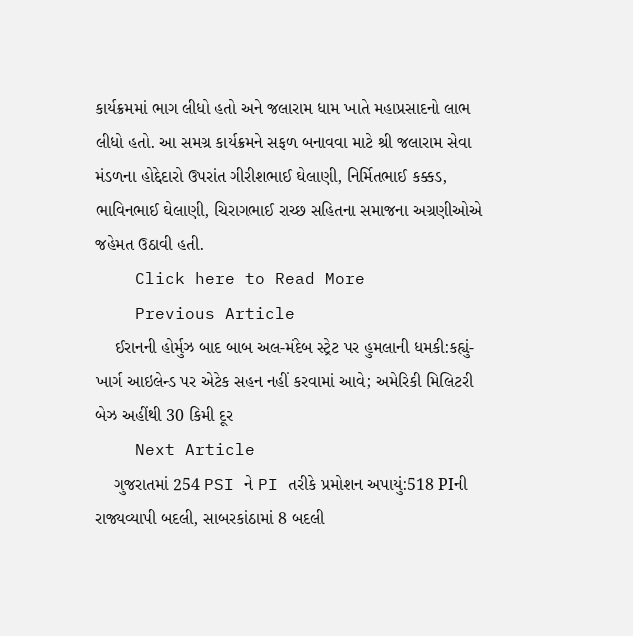કાર્યક્રમમાં ભાગ લીધો હતો અને જલારામ ધામ ખાતે મહાપ્રસાદનો લાભ લીધો હતો. આ સમગ્ર કાર્યક્રમને સફળ બનાવવા માટે શ્રી જલારામ સેવા મંડળના હોદ્દેદારો ઉપરાંત ગીરીશભાઈ ઘેલાણી, નિર્મિતભાઈ કક્કડ, ભાવિનભાઈ ઘેલાણી, ચિરાગભાઈ રાચ્છ સહિતના સમાજના અગ્રણીઓએ જહેમત ઉઠાવી હતી.
    Click here to Read More
    Previous Article
    ઈરાનની હોર્મુઝ બાદ બાબ અલ-મંદેબ સ્ટ્રેટ પર હુમલાની ધમકી:કહ્યું- ખાર્ગ આઇલેન્ડ પર એટેક સહન નહીં કરવામાં આવે; અમેરિકી મિલિટરી બેઝ અહીંથી 30 કિમી દૂર
    Next Article
    ગુજરાતમાં 254 PSI ને PI તરીકે પ્રમોશન અપાયું:518 PIની રાજ્યવ્યાપી બદલી, સાબરકાંઠામાં 8 બદલી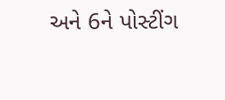અને 6ને પોસ્ટીંગ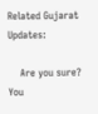Related Gujarat Updates:

    Are you sure? You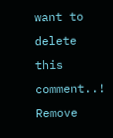want to delete this comment..! Remove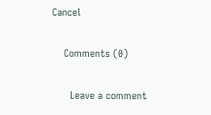Cancel

    Comments (0)

      Leave a comment